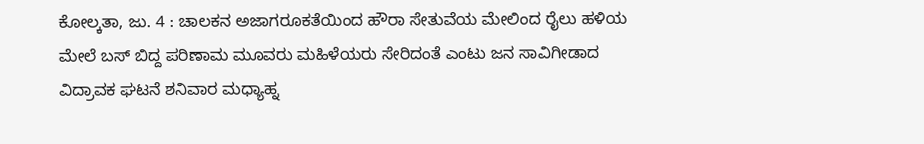ಕೋಲ್ಕತಾ, ಜು. 4 : ಚಾಲಕನ ಅಜಾಗರೂಕತೆಯಿಂದ ಹೌರಾ ಸೇತುವೆಯ ಮೇಲಿಂದ ರೈಲು ಹಳಿಯ ಮೇಲೆ ಬಸ್ ಬಿದ್ದ ಪರಿಣಾಮ ಮೂವರು ಮಹಿಳೆಯರು ಸೇರಿದಂತೆ ಎಂಟು ಜನ ಸಾವಿಗೀಡಾದ ವಿದ್ರಾವಕ ಘಟನೆ ಶನಿವಾರ ಮಧ್ಯಾಹ್ನ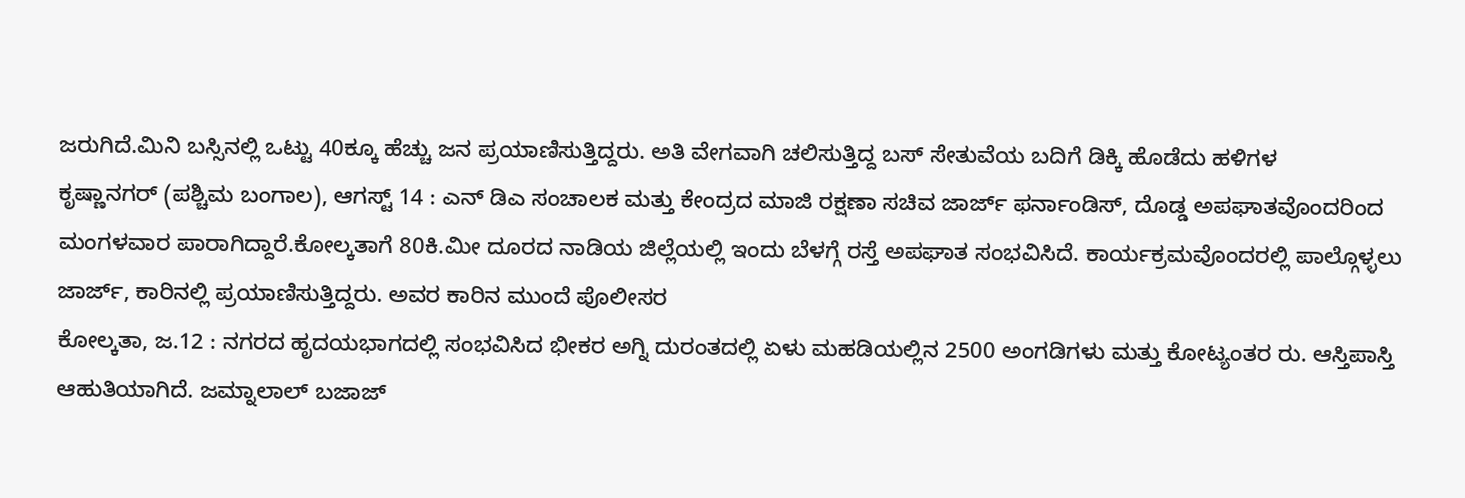ಜರುಗಿದೆ.ಮಿನಿ ಬಸ್ಸಿನಲ್ಲಿ ಒಟ್ಟು 40ಕ್ಕೂ ಹೆಚ್ಚು ಜನ ಪ್ರಯಾಣಿಸುತ್ತಿದ್ದರು. ಅತಿ ವೇಗವಾಗಿ ಚಲಿಸುತ್ತಿದ್ದ ಬಸ್ ಸೇತುವೆಯ ಬದಿಗೆ ಡಿಕ್ಕಿ ಹೊಡೆದು ಹಳಿಗಳ
ಕೃಷ್ಣಾನಗರ್ (ಪಶ್ಚಿಮ ಬಂಗಾಲ), ಆಗಸ್ಟ್ 14 : ಎನ್ ಡಿಎ ಸಂಚಾಲಕ ಮತ್ತು ಕೇಂದ್ರದ ಮಾಜಿ ರಕ್ಷಣಾ ಸಚಿವ ಜಾರ್ಜ್ ಫರ್ನಾಂಡಿಸ್, ದೊಡ್ಡ ಅಪಘಾತವೊಂದರಿಂದ ಮಂಗಳವಾರ ಪಾರಾಗಿದ್ದಾರೆ.ಕೋಲ್ಕತಾಗೆ 80ಕಿ.ಮೀ ದೂರದ ನಾಡಿಯ ಜಿಲ್ಲೆಯಲ್ಲಿ ಇಂದು ಬೆಳಗ್ಗೆ ರಸ್ತೆ ಅಪಘಾತ ಸಂಭವಿಸಿದೆ. ಕಾರ್ಯಕ್ರಮವೊಂದರಲ್ಲಿ ಪಾಲ್ಗೊಳ್ಳಲು ಜಾರ್ಜ್, ಕಾರಿನಲ್ಲಿ ಪ್ರಯಾಣಿಸುತ್ತಿದ್ದರು. ಅವರ ಕಾರಿನ ಮುಂದೆ ಪೊಲೀಸರ
ಕೋಲ್ಕತಾ, ಜ.12 : ನಗರದ ಹೃದಯಭಾಗದಲ್ಲಿ ಸಂಭವಿಸಿದ ಭೀಕರ ಅಗ್ನಿ ದುರಂತದಲ್ಲಿ ಏಳು ಮಹಡಿಯಲ್ಲಿನ 2500 ಅಂಗಡಿಗಳು ಮತ್ತು ಕೋಟ್ಯಂತರ ರು. ಆಸ್ತಿಪಾಸ್ತಿ ಆಹುತಿಯಾಗಿದೆ. ಜಮ್ನಾಲಾಲ್ ಬಜಾಜ್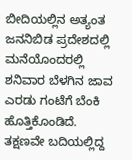ಬೀದಿಯಲ್ಲಿನ ಅತ್ಯಂತ ಜನನಿಬಿಡ ಪ್ರದೇಶದಲ್ಲಿ ಮನೆಯೊಂದರಲ್ಲಿ ಶನಿವಾರ ಬೆಳಗಿನ ಜಾವ ಎರಡು ಗಂಟೆಗೆ ಬೆಂಕಿ ಹೊತ್ತಿಕೊಂಡಿದೆ. ತಕ್ಷಣವೇ ಬದಿಯಲ್ಲಿದ್ದ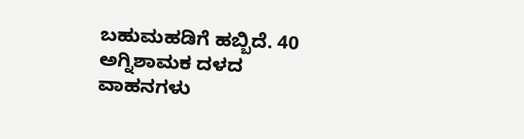ಬಹುಮಹಡಿಗೆ ಹಬ್ಬಿದೆ. 40 ಅಗ್ನಿಶಾಮಕ ದಳದ ವಾಹನಗಳು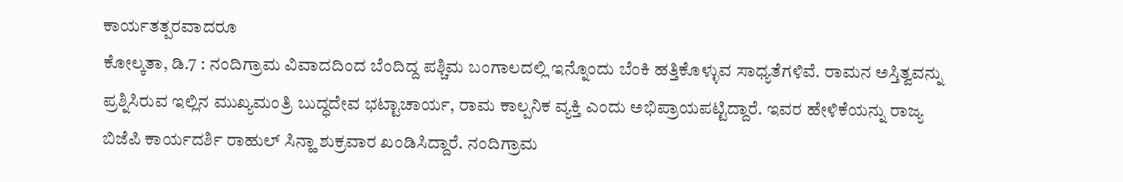ಕಾರ್ಯತತ್ಪರವಾದರೂ
ಕೋಲ್ಕತಾ, ಡಿ.7 : ನಂದಿಗ್ರಾಮ ವಿವಾದದಿಂದ ಬೆಂದಿದ್ದ ಪಶ್ಚಿಮ ಬಂಗಾಲದಲ್ಲಿ ಇನ್ನೊಂದು ಬೆಂಕಿ ಹತ್ತಿಕೊಳ್ಳುವ ಸಾಧ್ಯತೆಗಳಿವೆ. ರಾಮನ ಅಸ್ತಿತ್ವವನ್ನು ಪ್ರಶ್ನಿಸಿರುವ ಇಲ್ಲಿನ ಮುಖ್ಯಮಂತ್ರಿ ಬುದ್ಧದೇವ ಭಟ್ಟಾಚಾರ್ಯ, ರಾಮ ಕಾಲ್ಪನಿಕ ವ್ಯಕ್ತಿ ಎಂದು ಅಭಿಪ್ರಾಯಪಟ್ಟಿದ್ದಾರೆ. ಇವರ ಹೇಳಿಕೆಯನ್ನು ರಾಜ್ಯ ಬಿಜೆಪಿ ಕಾರ್ಯದರ್ಶಿ ರಾಹುಲ್ ಸಿನ್ಹಾ ಶುಕ್ರವಾರ ಖಂಡಿಸಿದ್ದಾರೆ. ನಂದಿಗ್ರಾಮ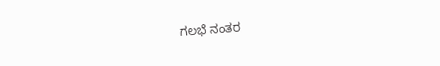ಗಲಭೆ ನಂತರ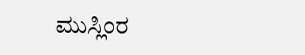ಮುಸ್ಲಿಂರ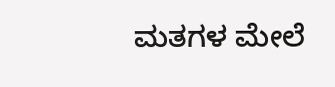ಮತಗಳ ಮೇಲೆ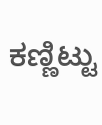ಕಣ್ಣಿಟ್ಟು